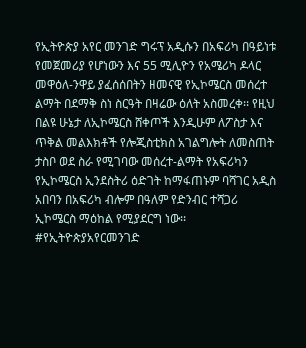የኢትዮጵያ አየር መንገድ ግሩፕ አዲሱን በአፍሪካ በዓይነቱ የመጀመሪያ የሆነውን እና 55 ሚሊዮን የአሜሪካ ዶላር መዋዕለ-ንዋይ ያፈሰሰበትን ዘመናዊ የኢኮሜርስ መሰረተ ልማት በደማቅ ስነ ስርዓት በዛሬው ዕለት አስመረቀ፡፡ የዚህ በልዩ ሁኔታ ለኢኮሜርስ ሸቀጦች እንዲሁም ለፖስታ እና ጥቅል መልእክቶች የሎጂስቲክስ አገልግሎት ለመስጠት ታስቦ ወደ ስራ የሚገባው መሰረተ-ልማት የአፍሪካን የኢኮሜርስ ኢንደስትሪ ዕድገት ከማፋጠኑም ባሻገር አዲስ አበባን በአፍሪካ ብሎም በዓለም የድንብር ተሻጋሪ ኢኮሜርስ ማዕከል የሚያደርግ ነው፡፡ #የኢትዮጵያአየርመንገድ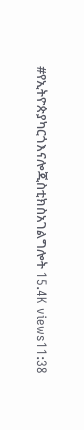#የኢትዮጵያካርጎእናሎጂስቲክስአገልግሎት 15.4K views11:38